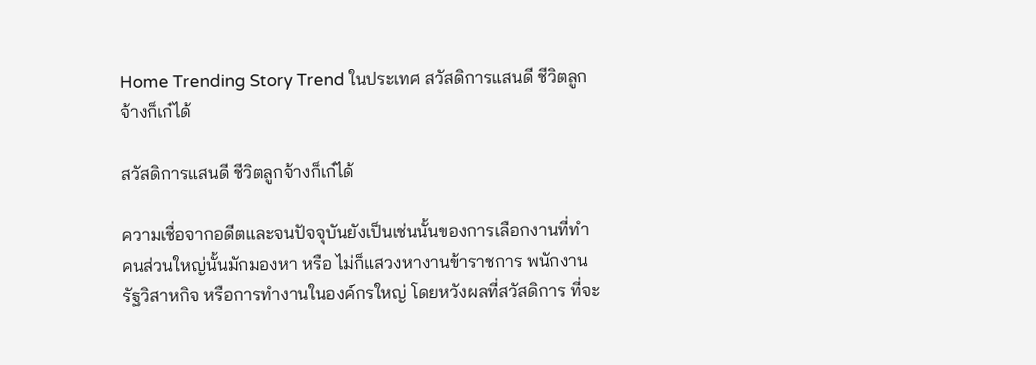Home Trending Story Trend ในประเทศ สวัสดิการแสนดี ชีวิตลูกจ้างก็เก๋ได้

สวัสดิการแสนดี ชีวิตลูกจ้างก็เก๋ได้

ความเชื่อจากอดีตและจนปัจจุบันยังเป็นเช่นนั้นของการเลือกงานที่ทำ คนส่วนใหญ่นั้นมักมองหา หรือ ไม่ก็แสวงหางานข้าราชการ พนักงานรัฐวิสาหกิจ หรือการทำงานในองค์กรใหญ่ โดยหวังผลที่สวัสดิการ ที่จะ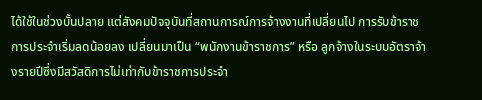ได้ใช้ในช่วงบั้นปลาย แต่สังคมปัจจุบันที่สถานการณ์การจ้างงานที่เปลี่ยนไป การรับข้าราชการประจำเริ่มลดน้อยลง เปลี่ยนมาเป็น “พนักงานข้าราชการ” หรือ ลูกจ้างในระบบอัตราจ้างรายปีซึ่งมีสวัสดิการไม่เท่ากับข้าราชการประจำ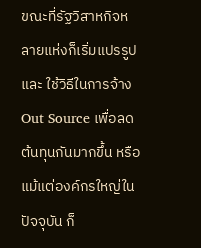ขณะที่รัฐวิสาหกิจหลายแห่งก็เริ่มแปรรูป และ ใช้วิธีในการจ้าง Out Source เพื่อลดต้นทุนกันมากขึ้น หรือแม้แต่องค์กรใหญ่ในปัจจุบัน ก็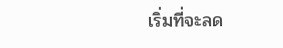เริ่มที่จะลด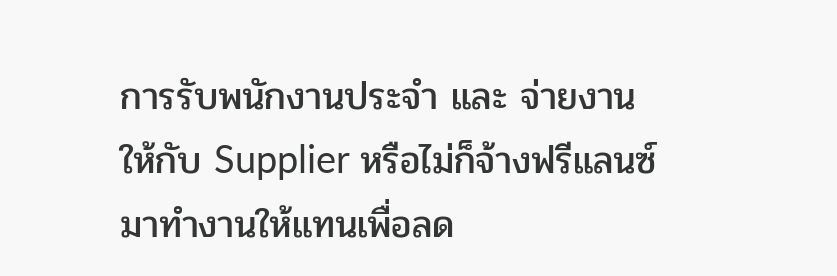การรับพนักงานประจำ และ จ่ายงานให้กับ Supplier หรือไม่ก็จ้างฟรีแลนซ์ มาทำงานให้แทนเพื่อลด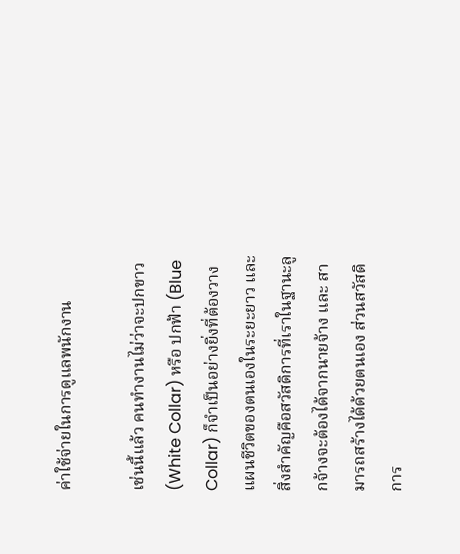ค่าใช้จ่ายในการดูแลพนักงาน

เช่นนี้แล้ว คนทำงานไม่ว่าจะปกขาว (White Collar) หรือ ปกฟ้า (Blue Collar) ก็จำเป็นอย่างยิ่งที่ต้องวางแผนชีวิตของตนเองในระยะยาว และสิ่งสำคัญคือสวัสดิการที่เราในฐานะลูกจ้างจะต้องได้จากนายจ้าง และ สามารถสร้างได้ด้วยตนเอง ส่วนสวัสดิการ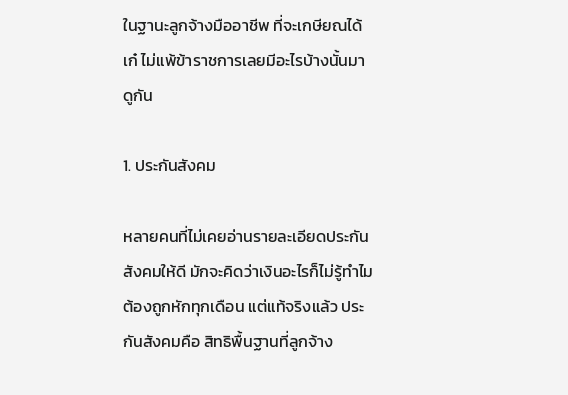ในฐานะลูกจ้างมืออาชีพ ที่จะเกษียณได้เก๋ ไม่แพ้ข้าราชการเลยมีอะไรบ้างนั้นมาดูกัน

1. ประกันสังคม

หลายคนที่ไม่เคยอ่านรายละเอียดประกันสังคมให้ดี มักจะคิดว่าเงินอะไรก็ไม่รู้ทำไมต้องถูกหักทุกเดือน แต่แท้จริงแล้ว ประกันสังคมคือ สิทธิพื้นฐานที่ลูกจ้าง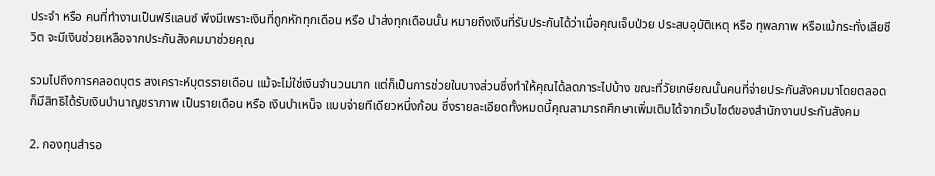ประจำ หรือ คนที่ทำงานเป็นฟรีแลนซ์ พึงมีเพราะเงินที่ถูกหักทุกเดือน หรือ นำส่งทุกเดือนนั้น หมายถึงเงินที่รับประกันได้ว่าเมื่อคุณเจ็บป่วย ประสบอุบัติเหตุ หรือ ทุพลภาพ หรือแม้กระทั่งเสียชีวิต จะมีเงินช่วยเหลือจากประกันสังคมมาช่วยคุณ

รวมไปถึงการคลอดบุตร สงเคราะห์บุตรรายเดือน แม้จะไม่ใช่เงินจำนวนมาก แต่ก็เป็นการช่วยในบางส่วนซึ่งทำให้คุณได้ลดภาระไปบ้าง ขณะที่วัยเกษียณนั้นคนที่จ่ายประกันสังคมมาโดยตลอดก็มีสิทธิได้รับเงินบำนาญชราภาพ เป็นรายเดือน หรือ เงินบำเหน็จ แบบจ่ายทีเดียวหนึ่งก้อน ซึ่งรายละเอียดทั้งหมดนี้คุณสามารถศึกษาเพิ่มเติมได้จากเว็บไซต์ของสำนักงานประกันสังคม

2. กองทุนสำรอ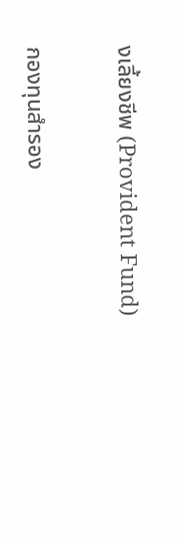งเลี้ยงชีพ (Provident Fund)

กองทุนสำรอง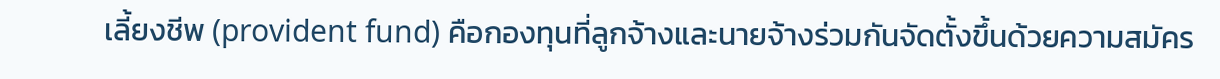เลี้ยงชีพ (provident fund) คือกองทุนที่ลูกจ้างและนายจ้างร่วมกันจัดตั้งขึ้นด้วยความสมัคร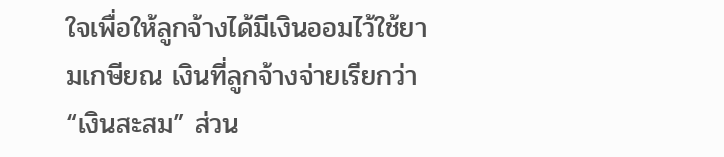ใจเพื่อให้ลูกจ้างได้มีเงินออมไว้ใช้ยามเกษียณ เงินที่ลูกจ้างจ่ายเรียกว่า “เงินสะสม” ส่วน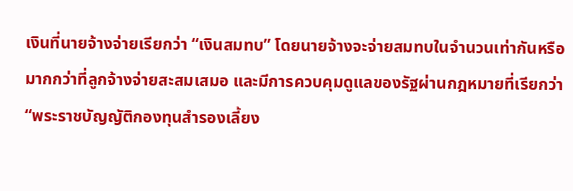เงินที่นายจ้างจ่ายเรียกว่า “เงินสมทบ” โดยนายจ้างจะจ่ายสมทบในจำนวนเท่ากันหรือมากกว่าที่ลูกจ้างจ่ายสะสมเสมอ และมีการควบคุมดูแลของรัฐผ่านกฎหมายที่เรียกว่า “พระราชบัญญัติกองทุนสำรองเลี้ยง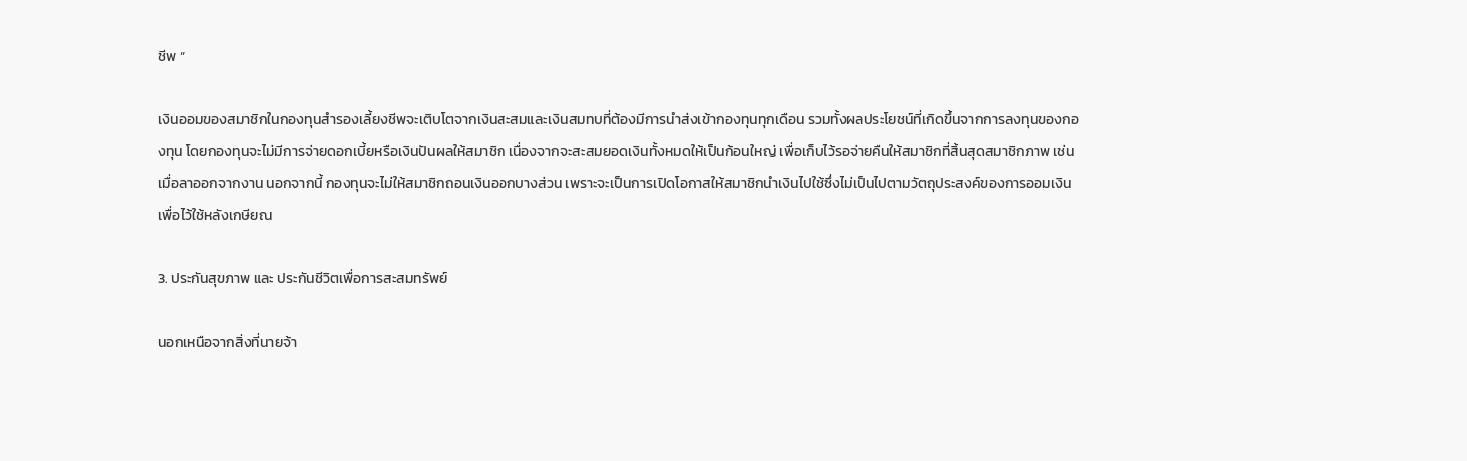ชีพ “

เงินออมของสมาชิกในกองทุนสำรองเลี้ยงชีพจะเติบโตจากเงินสะสมและเงินสมทบที่ต้องมีการนำส่งเข้ากองทุนทุกเดือน รวมทั้งผลประโยชน์ที่เกิดขึ้นจากการลงทุนของกองทุน โดยกองทุนจะไม่มีการจ่ายดอกเบี้ยหรือเงินปันผลให้สมาชิก เนื่องจากจะสะสมยอดเงินทั้งหมดให้เป็นก้อนใหญ่ เพื่อเก็บไว้รอจ่ายคืนให้สมาชิกที่สิ้นสุดสมาชิกภาพ เช่น เมื่อลาออกจากงาน นอกจากนี้ กองทุนจะไม่ให้สมาชิกถอนเงินออกบางส่วน เพราะจะเป็นการเปิดโอกาสให้สมาชิกนำเงินไปใช้ซึ่งไม่เป็นไปตามวัตถุประสงค์ของการออมเงินเพื่อไว้ใช้หลังเกษียณ

3. ประกันสุขภาพ และ ประกันชีวิตเพื่อการสะสมทรัพย์

นอกเหนือจากสิ่งที่นายจ้า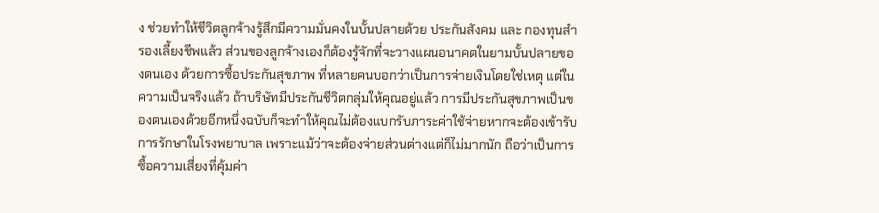ง ช่วยทำให้ชีวิตลูกจ้างรู้สึกมีความมั่นคงในบั้นปลายด้วย ประกันสังคม และ กองทุนสำรองเลี้ยงชีพแล้ว ส่วนของลูกจ้างเองก็ต้องรู้จักที่จะวางแผนอนาคตในยามบั้นปลายของตนเอง ด้วยการซื้อประกันสุขภาพ ที่หลายคนบอกว่าเป็นการจ่ายเงินโดยใช่เหตุ แต่ในความเป็นจริงแล้ว ถ้าบริษัทมีประกันชีวิตกลุ่มให้คุณอยู่แล้ว การมีประกันสุขภาพเป็นของตนเองด้วยอีกหนึ่งฉบับก็จะทำให้คุณไม่ต้องแบกรับภาระค่าใช้จ่ายหากจะต้องเข้ารับการรักษาในโรงพยาบาล เพราะแม้ว่าจะต้องจ่ายส่วนต่างแต่ก็ไม่มากนัก ถือว่าเป็นการซื้อความเสี่ยงที่คุ้มค่า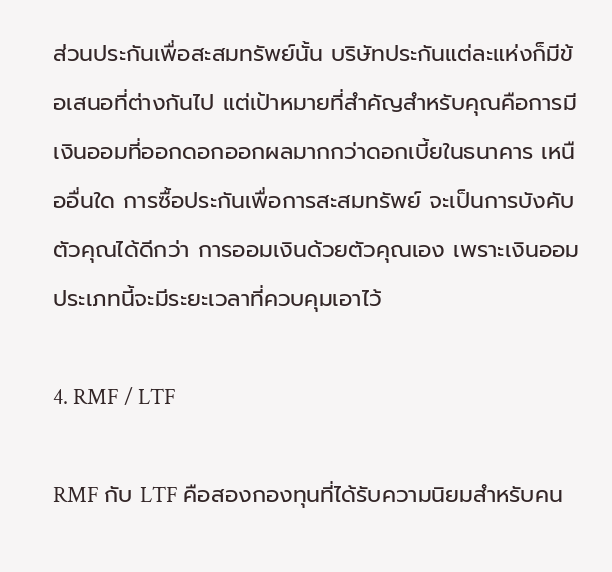ส่วนประกันเพื่อสะสมทรัพย์นั้น บริษัทประกันแต่ละแห่งก็มีข้อเสนอที่ต่างกันไป แต่เป้าหมายที่สำคัญสำหรับคุณคือการมีเงินออมที่ออกดอกออกผลมากกว่าดอกเบี้ยในธนาคาร เหนืออื่นใด การซื้อประกันเพื่อการสะสมทรัพย์ จะเป็นการบังคับตัวคุณได้ดีกว่า การออมเงินด้วยตัวคุณเอง เพราะเงินออมประเภทนี้จะมีระยะเวลาที่ควบคุมเอาไว้

4. RMF / LTF

RMF กับ LTF คือสองกองทุนที่ได้รับความนิยมสำหรับคน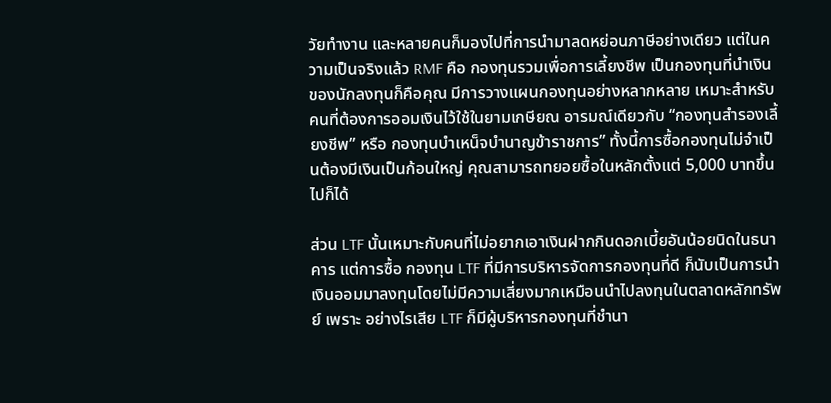วัยทำงาน และหลายคนก็มองไปที่การนำมาลดหย่อนภาษีอย่างเดียว แต่ในความเป็นจริงแล้ว RMF คือ กองทุนรวมเพื่อการเลี้ยงชีพ เป็นกองทุนที่นำเงินของนักลงทุนก็คือคุณ มีการวางแผนกองทุนอย่างหลากหลาย เหมาะสำหรับคนที่ต้องการออมเงินไว้ใช้ในยามเกษียณ อารมณ์เดียวกับ “กองทุนสำรองเลี้ยงชีพ” หรือ กองทุนบำเหน็จบำนาญข้าราชการ” ทั้งนี้การซื้อกองทุนไม่จำเป็นต้องมีเงินเป็นก้อนใหญ่ คุณสามารถทยอยซื้อในหลักตั้งแต่ 5,000 บาทขึ้นไปก็ได้

ส่วน LTF นั้นเหมาะกับคนที่ไม่อยากเอาเงินฝากกินดอกเบี้ยอันน้อยนิดในธนาคาร แต่การซื้อ กองทุน LTF ที่มีการบริหารจัดการกองทุนที่ดี ก็นับเป็นการนำเงินออมมาลงทุนโดยไม่มีความเสี่ยงมากเหมือนนำไปลงทุนในตลาดหลักทรัพย์ เพราะ อย่างไรเสีย LTF ก็มีผู้บริหารกองทุนที่ชำนา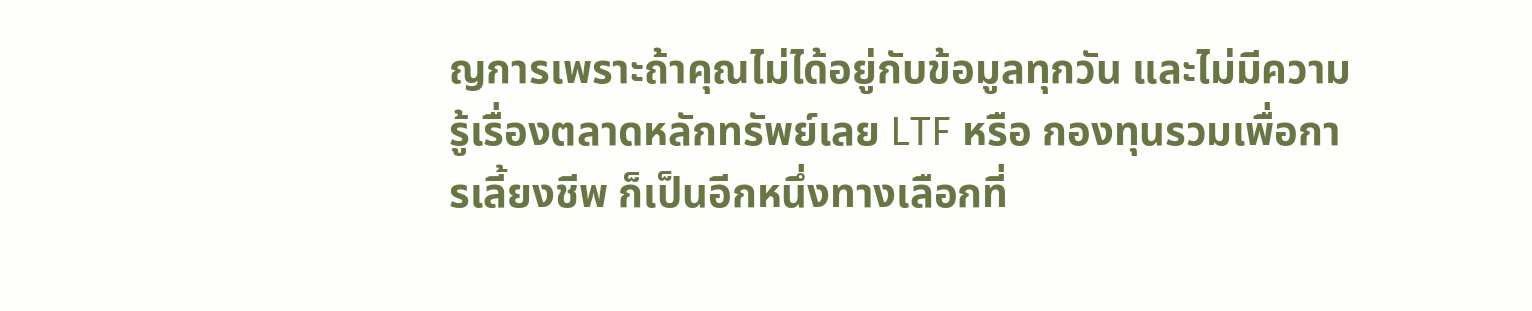ญการเพราะถ้าคุณไม่ได้อยู่กับข้อมูลทุกวัน และไม่มีความรู้เรื่องตลาดหลักทรัพย์เลย LTF หรือ กองทุนรวมเพื่อการเลี้ยงชีพ ก็เป็นอีกหนึ่งทางเลือกที่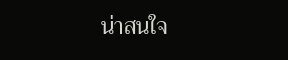น่าสนใจ